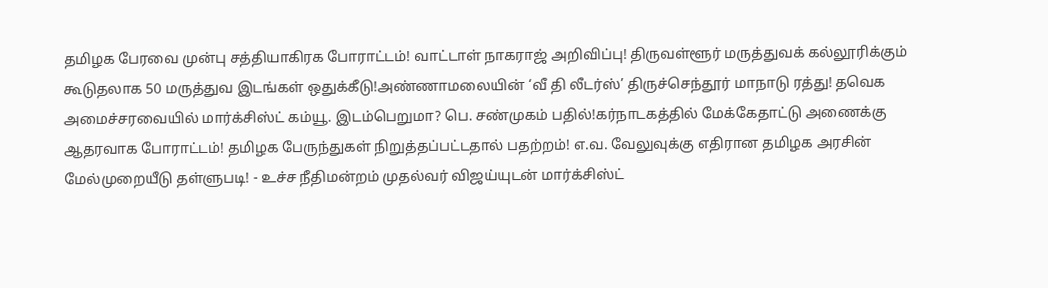தமிழக பேரவை முன்பு சத்தியாகிரக போராட்டம்! வாட்டாள் நாகராஜ் அறிவிப்பு! திருவள்ளூர் மருத்துவக் கல்லூரிக்கும் கூடுதலாக 50 மருத்துவ இடங்கள் ஒதுக்கீடு!அண்ணாமலையின் ‘வீ தி லீடர்ஸ்’ திருச்செந்தூர் மாநாடு ரத்து! தவெக அமைச்சரவையில் மார்க்சிஸ்ட் கம்யூ. இடம்பெறுமா? பெ. சண்முகம் பதில்!கர்நாடகத்தில் மேக்கேதாட்டு அணைக்கு ஆதரவாக போராட்டம்! தமிழக பேருந்துகள் நிறுத்தப்பட்டதால் பதற்றம்! எ.வ. வேலுவுக்கு எதிரான தமிழக அரசின் மேல்முறையீடு தள்ளுபடி! - உச்ச நீதிமன்றம் முதல்வர் விஜய்யுடன் மார்க்சிஸ்ட்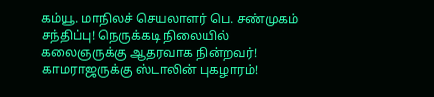கம்யூ. மாநிலச் செயலாளர் பெ. சண்முகம் சந்திப்பு! நெருக்கடி நிலையில் கலைஞருக்கு ஆதரவாக நின்றவர்! காமராஜருக்கு ஸ்டாலின் புகழாரம்!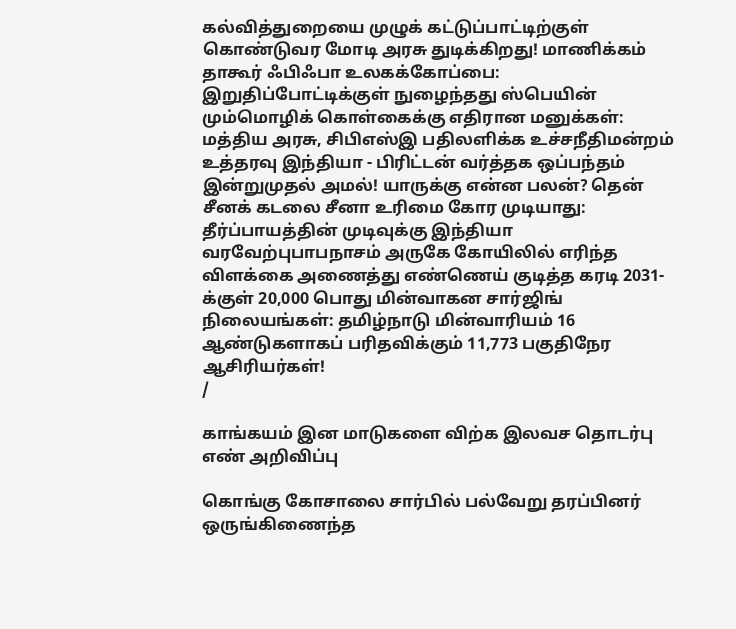கல்வித்துறையை முழுக் கட்டுப்பாட்டிற்குள் கொண்டுவர மோடி அரசு துடிக்கிறது! மாணிக்கம் தாகூர் ஃபிஃபா உலகக்கோப்பை: இறுதிப்போட்டிக்குள் நுழைந்தது ஸ்பெயின் மும்மொழிக் கொள்கைக்கு எதிரான மனுக்கள்: மத்திய அரசு, சிபிஎஸ்இ பதிலளிக்க உச்சநீதிமன்றம் உத்தரவு இந்தியா - பிரிட்டன் வர்த்தக ஒப்பந்தம் இன்றுமுதல் அமல்! யாருக்கு என்ன பலன்? தென் சீனக் கடலை சீனா உரிமை கோர முடியாது: தீர்ப்பாயத்தின் முடிவுக்கு இந்தியா வரவேற்புபாபநாசம் அருகே கோயிலில் எரிந்த விளக்கை அணைத்து எண்ணெய் குடித்த கரடி 2031-க்குள் 20,000 பொது மின்வாகன சார்ஜிங் நிலையங்கள்: தமிழ்நாடு மின்வாரியம் 16 ஆண்டுகளாகப் பரிதவிக்கும் 11,773 பகுதிநேர ஆசிரியர்கள்!
/

காங்கயம் இன மாடுகளை விற்க இலவச தொடர்பு எண் அறிவிப்பு

கொங்கு கோசாலை சார்பில் பல்வேறு தரப்பினர் ஒருங்கிணைந்த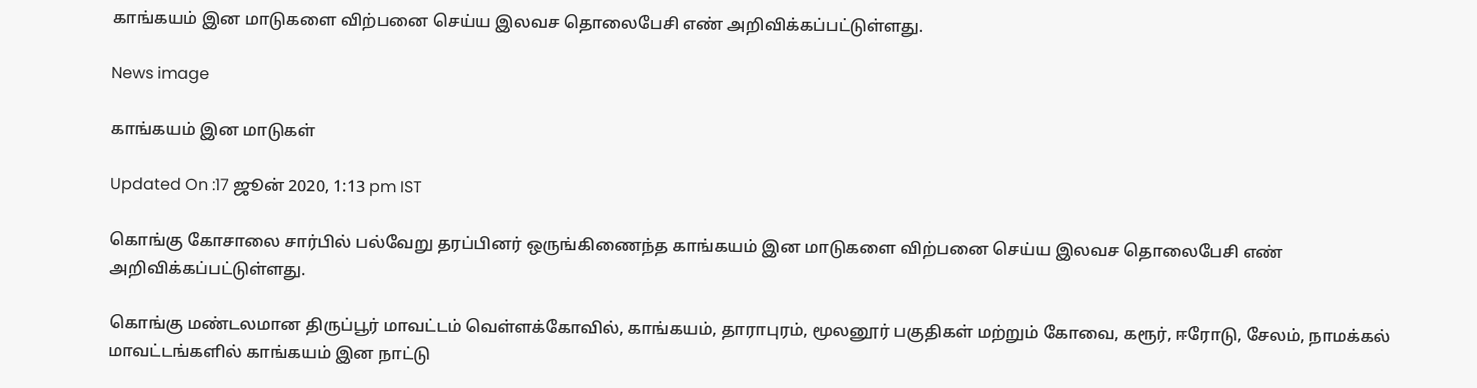காங்கயம் இன மாடுகளை விற்பனை செய்ய இலவச தொலைபேசி எண் அறிவிக்கப்பட்டுள்ளது.

News image

காங்கயம் இன மாடுகள்

Updated On :17 ஜூன் 2020, 1:13 pm IST

கொங்கு கோசாலை சார்பில் பல்வேறு தரப்பினர் ஒருங்கிணைந்த காங்கயம் இன மாடுகளை விற்பனை செய்ய இலவச தொலைபேசி எண் அறிவிக்கப்பட்டுள்ளது.

கொங்கு மண்டலமான திருப்பூர் மாவட்டம் வெள்ளக்கோவில், காங்கயம், தாராபுரம், மூலனூர் பகுதிகள் மற்றும் கோவை, கரூர், ஈரோடு, சேலம், நாமக்கல் மாவட்டங்களில் காங்கயம் இன நாட்டு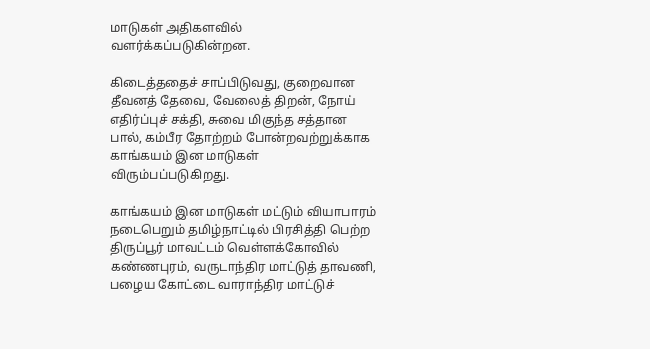மாடுகள் அதிகளவில் வளர்க்கப்படுகின்றன.

கிடைத்ததைச் சாப்பிடுவது, குறைவான தீவனத் தேவை, வேலைத் திறன், நோய் எதிர்ப்புச் சக்தி, சுவை மிகுந்த சத்தான பால், கம்பீர தோற்றம் போன்றவற்றுக்காக காங்கயம் இன மாடுகள் விரும்பப்படுகிறது.

காங்கயம் இன மாடுகள் மட்டும் வியாபாரம் நடைபெறும் தமிழ்நாட்டில் பிரசித்தி பெற்ற திருப்பூர் மாவட்டம் வெள்ளக்கோவில் கண்ணபுரம், வருடாந்திர மாட்டுத் தாவணி, பழைய கோட்டை வாராந்திர மாட்டுச்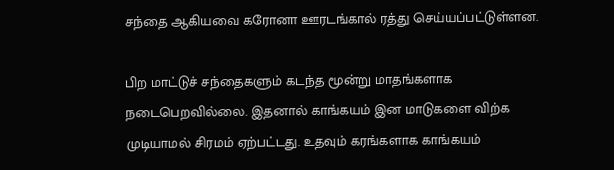சந்தை ஆகியவை கரோனா ஊரடங்கால் ரத்து செய்யப்பட்டுள்ளன.

பிற மாட்டுச் சந்தைகளும் கடந்த மூன்று மாதங்களாக நடைபெறவில்லை. இதனால் காங்கயம் இன மாடுகளை விற்க முடியாமல் சிரமம் ஏற்பட்டது. உதவும் கரங்களாக காங்கயம்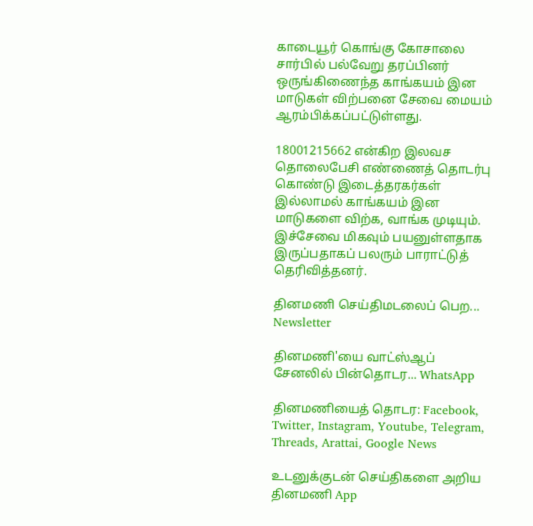காடையூர் கொங்கு கோசாலை சார்பில் பல்வேறு தரப்பினர் ஒருங்கிணைந்த காங்கயம் இன மாடுகள் விற்பனை சேவை மையம் ஆரம்பிக்கப்பட்டுள்ளது.

18001215662 என்கிற இலவச தொலைபேசி எண்ணைத் தொடர்பு கொண்டு இடைத்தரகர்கள் இல்லாமல் காங்கயம் இன மாடுகளை விற்க, வாங்க முடியும். இச்சேவை மிகவும் பயனுள்ளதாக இருப்பதாகப் பலரும் பாராட்டுத் தெரிவித்தனர்.

தினமணி செய்திமடலைப் பெற... Newsletter

தினமணி'யை வாட்ஸ்ஆப் சேனலில் பின்தொடர... WhatsApp

தினமணியைத் தொடர: Facebook, Twitter, Instagram, Youtube, Telegram, Threads, Arattai, Google News

உடனுக்குடன் செய்திகளை அறிய தினமணி App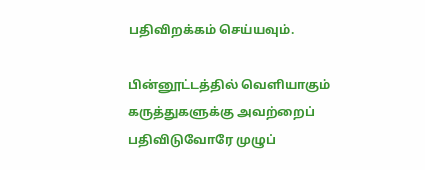பதிவிறக்கம் செய்யவும்.

பின்னூட்டத்தில் வெளியாகும் கருத்துகளுக்கு அவற்றைப் பதிவிடுவோரே முழுப்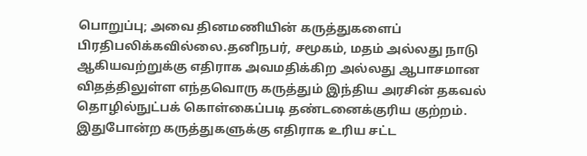பொறுப்பு; அவை தினமணியின் கருத்துகளைப் பிரதிபலிக்கவில்லை.தனிநபர், சமூகம், மதம் அல்லது நாடு ஆகியவற்றுக்கு எதிராக அவமதிக்கிற அல்லது ஆபாசமான விதத்திலுள்ள எந்தவொரு கருத்தும் இந்திய அரசின் தகவல் தொழில்நுட்பக் கொள்கைப்படி தண்டனைக்குரிய குற்றம். இதுபோன்ற கருத்துகளுக்கு எதிராக உரிய சட்ட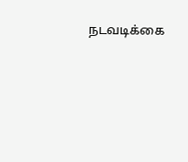நடவடிக்கை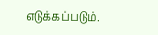எடுக்கப்படும்.